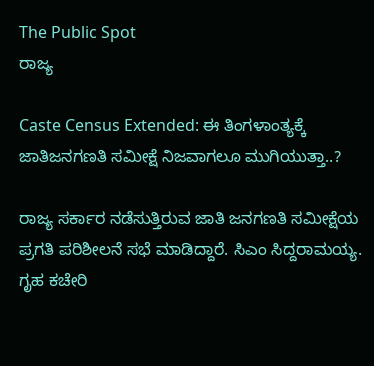The Public Spot
ರಾಜ್ಯ

Caste Census Extended: ಈ ತಿಂಗಳಾಂತ್ಯಕ್ಕೆ ಜಾತಿಜನಗಣತಿ ಸಮೀಕ್ಷೆ ನಿಜವಾಗಲೂ ಮುಗಿಯುತ್ತಾ..?

ರಾಜ್ಯ ಸರ್ಕಾರ ನಡೆಸುತ್ತಿರುವ ಜಾತಿ ಜನಗಣತಿ ಸಮೀಕ್ಷೆಯ ಪ್ರಗತಿ ಪರಿಶೀಲನೆ ಸಭೆ ಮಾಡಿದ್ದಾರೆ. ಸಿಎಂ ಸಿದ್ದರಾಮಯ್ಯ. ಗೃಹ ಕಚೇರಿ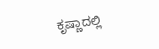ಕೃಷ್ಣಾದಲ್ಲಿ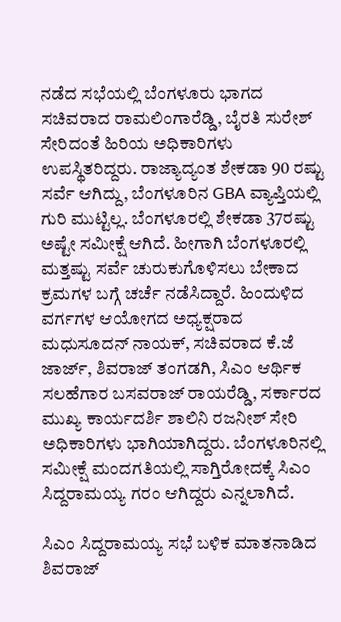ನಡೆದ ಸಭೆಯಲ್ಲಿ ಬೆಂಗಳೂರು ಭಾಗದ ಸಚಿವರಾದ ರಾಮಲಿಂಗಾರೆಡ್ಡಿ, ಬೈರತಿ ಸುರೇಶ್ ಸೇರಿದಂತೆ ಹಿರಿಯ ಅಧಿಕಾರಿಗಳು ಉಪಸ್ಥಿತರಿದ್ದರು. ರಾಜ್ಯಾದ್ಯಂತ ಶೇಕಡಾ 90 ರಷ್ಟು ಸರ್ವೆ ಆಗಿದ್ದು, ಬೆಂಗಳೂರಿನ GBA ವ್ಯಾಪ್ತಿಯಲ್ಲಿ ಗುರಿ ಮುಟ್ಟಿಲ್ಲ. ಬೆಂಗಳೂರಲ್ಲಿ ಶೇಕಡಾ 37ರಷ್ಟು ಅಷ್ಟೇ ಸಮೀಕ್ಷೆ ಆಗಿದೆ. ಹೀಗಾಗಿ ಬೆಂಗಳೂರಲ್ಲಿ ಮತ್ತಷ್ಟು ಸರ್ವೆ ಚುರುಕುಗೊಳಿಸಲು ಬೇಕಾದ ಕ್ರಮಗಳ ಬಗ್ಗೆ ಚರ್ಚೆ ನಡೆಸಿದ್ದಾರೆ. ಹಿಂದುಳಿದ ವರ್ಗಗಳ ಆಯೋಗದ ಅಧ್ಯಕ್ಷರಾದ ಮಧುಸೂದನ್ ನಾಯಕ್, ಸಚಿವರಾದ ಕೆ.ಜೆ ಜಾರ್ಜ್, ಶಿವರಾಜ್ ತಂಗಡಗಿ, ಸಿಎಂ ಆರ್ಥಿಕ ಸಲಹೆಗಾರ ಬಸವರಾಜ್ ರಾಯರೆಡ್ಡಿ, ಸರ್ಕಾರದ ಮುಖ್ಯ ಕಾರ್ಯದರ್ಶಿ ಶಾಲಿನಿ ರಜನೀಶ್ ಸೇರಿ ಅಧಿಕಾರಿಗಳು ಭಾಗಿಯಾಗಿದ್ದರು. ಬೆಂಗಳೂರಿನಲ್ಲಿ ಸಮೀಕ್ಷೆ ಮಂದಗತಿಯಲ್ಲಿ ಸಾಗ್ತಿರೋದಕ್ಕೆ ಸಿಎಂ ಸಿದ್ದರಾಮಯ್ಯ ಗರಂ ಆಗಿದ್ದರು ಎನ್ನಲಾಗಿದೆ.

ಸಿಎಂ ಸಿದ್ದರಾಮಯ್ಯ ಸಭೆ ಬಳಿಕ ಮಾತನಾಡಿದ ಶಿವರಾಜ್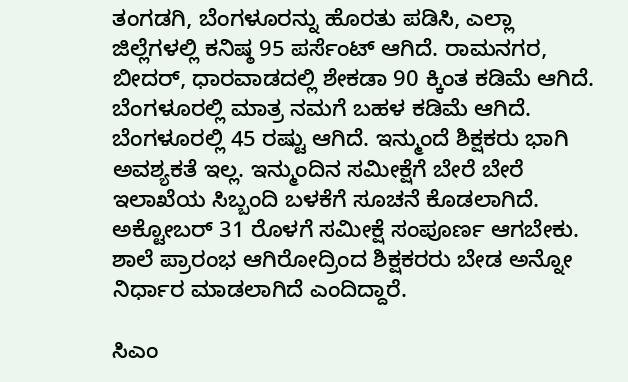ತಂಗಡಗಿ, ಬೆಂಗಳೂರನ್ನು ಹೊರತು ಪಡಿಸಿ, ಎಲ್ಲಾ ಜಿಲ್ಲೆಗಳಲ್ಲಿ ಕನಿಷ್ಠ 95 ಪರ್ಸೆಂಟ್ ಆಗಿದೆ. ರಾಮನಗರ, ಬೀದರ್, ಧಾರವಾಡದಲ್ಲಿ ಶೇಕಡಾ 90 ಕ್ಕಿಂತ ಕಡಿಮೆ ಆಗಿದೆ. ಬೆಂಗಳೂರಲ್ಲಿ ಮಾತ್ರ ನಮಗೆ ಬಹಳ ಕಡಿಮೆ ಆಗಿದೆ. ಬೆಂಗಳೂರಲ್ಲಿ 45 ರಷ್ಟು ಆಗಿದೆ. ಇನ್ಮುಂದೆ ಶಿಕ್ಷಕರು ಭಾಗಿ ಅವಶ್ಯಕತೆ ಇಲ್ಲ. ಇನ್ಮುಂದಿನ ಸಮೀಕ್ಷೆಗೆ ಬೇರೆ ಬೇರೆ ಇಲಾಖೆಯ ಸಿಬ್ಬಂದಿ ಬಳಕೆಗೆ ಸೂಚನೆ ಕೊಡಲಾಗಿದೆ. ಅಕ್ಟೋಬರ್‌ 31 ರೊಳಗೆ ಸಮೀಕ್ಷೆ ಸಂಪೂರ್ಣ ಆಗಬೇಕು. ಶಾಲೆ ಪ್ರಾರಂಭ ಆಗಿರೋದ್ರಿಂದ ಶಿಕ್ಷಕರರು ಬೇಡ ಅನ್ನೋ ನಿರ್ಧಾರ ಮಾಡಲಾಗಿದೆ ಎಂದಿದ್ದಾರೆ.

ಸಿಎಂ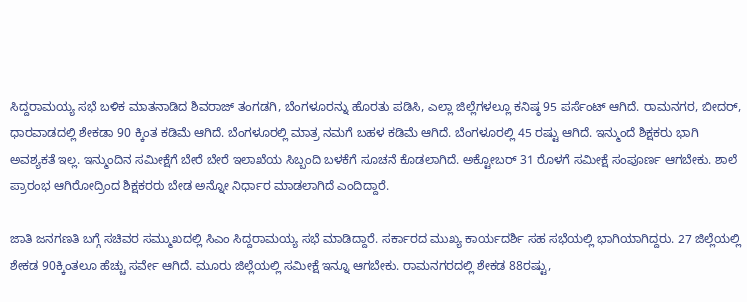ಸಿದ್ದರಾಮಯ್ಯ ಸಭೆ ಬಳಿಕ ಮಾತನಾಡಿದ ಶಿವರಾಜ್ ತಂಗಡಗಿ, ಬೆಂಗಳೂರನ್ನು ಹೊರತು ಪಡಿಸಿ, ಎಲ್ಲಾ ಜಿಲ್ಲೆಗಳಲ್ಲೂ ಕನಿಷ್ಠ 95 ಪರ್ಸೆಂಟ್ ಆಗಿದೆ. ರಾಮನಗರ, ಬೀದರ್, ಧಾರವಾಡದಲ್ಲಿ ಶೇಕಡಾ 90 ಕ್ಕಿಂತ ಕಡಿಮೆ ಆಗಿದೆ. ಬೆಂಗಳೂರಲ್ಲಿ ಮಾತ್ರ ನಮಗೆ ಬಹಳ ಕಡಿಮೆ ಆಗಿದೆ. ಬೆಂಗಳೂರಲ್ಲಿ 45 ರಷ್ಟು ಆಗಿದೆ. ಇನ್ಮುಂದೆ ಶಿಕ್ಷಕರು ಭಾಗಿ ಅವಶ್ಯಕತೆ ಇಲ್ಲ. ಇನ್ಮುಂದಿನ ಸಮೀಕ್ಷೆಗೆ ಬೇರೆ ಬೇರೆ ಇಲಾಖೆಯ ಸಿಬ್ಬಂದಿ ಬಳಕೆಗೆ ಸೂಚನೆ ಕೊಡಲಾಗಿದೆ. ಅಕ್ಟೋಬರ್‌ 31 ರೊಳಗೆ ಸಮೀಕ್ಷೆ ಸಂಪೂರ್ಣ ಆಗಬೇಕು. ಶಾಲೆ ಪ್ರಾರಂಭ ಆಗಿರೋದ್ರಿಂದ ಶಿಕ್ಷಕರರು ಬೇಡ ಅನ್ನೋ ನಿರ್ಧಾರ ಮಾಡಲಾಗಿದೆ ಎಂದಿದ್ದಾರೆ.

ಜಾತಿ ಜನಗಣತಿ ಬಗ್ಗೆ ಸಚಿವರ ಸಮ್ಮುಖದಲ್ಲಿ ಸಿಎಂ ಸಿದ್ದರಾಮಯ್ಯ ಸಭೆ ಮಾಡಿದ್ದಾರೆ. ಸರ್ಕಾರದ ಮುಖ್ಯ ಕಾರ್ಯದರ್ಶಿ ಸಹ ಸಭೆಯಲ್ಲಿ ಭಾಗಿಯಾಗಿದ್ದರು. 27 ಜಿಲ್ಲೆಯಲ್ಲಿ ಶೇಕಡ 90ಕ್ಕಿಂತಲೂ ಹೆಚ್ಚು ಸರ್ವೇ ಆಗಿದೆ. ಮೂರು ಜಿಲ್ಲೆಯಲ್ಲಿ ಸಮೀಕ್ಷೆ ಇನ್ನೂ ಆಗಬೇಕು. ರಾಮನಗರದಲ್ಲಿ ಶೇಕಡ 88ರಷ್ಟು,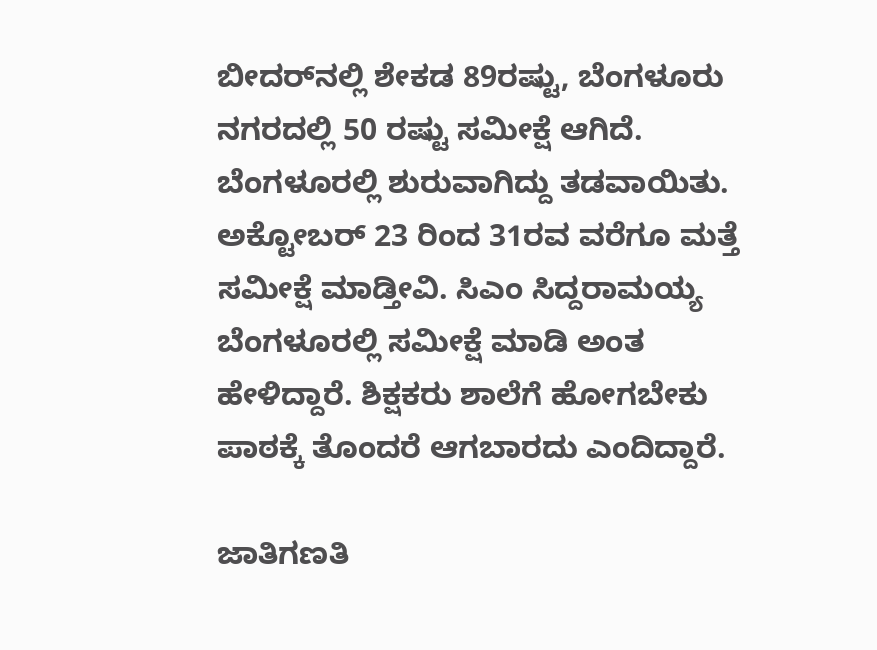ಬೀದರ್‌ನಲ್ಲಿ ಶೇಕಡ 89ರಷ್ಟು, ಬೆಂಗಳೂರು ನಗರದಲ್ಲಿ 50 ರಷ್ಟು ಸಮೀಕ್ಷೆ ಆಗಿದೆ. ಬೆಂಗಳೂರಲ್ಲಿ ಶುರುವಾಗಿದ್ದು ತಡವಾಯಿತು. ಅಕ್ಟೋಬರ್‌ 23 ರಿಂದ 31ರವ ವರೆಗೂ ಮತ್ತೆ ಸಮೀಕ್ಷೆ ಮಾಡ್ತೀವಿ. ಸಿಎಂ ಸಿದ್ದರಾಮಯ್ಯ ಬೆಂಗಳೂರಲ್ಲಿ ಸಮೀಕ್ಷೆ ಮಾಡಿ ಅಂತ ಹೇಳಿದ್ದಾರೆ. ಶಿಕ್ಷಕರು ಶಾಲೆಗೆ ಹೋಗಬೇಕು ಪಾಠಕ್ಕೆ ತೊಂದರೆ ಆಗಬಾರದು ಎಂದಿದ್ದಾರೆ.

ಜಾತಿಗಣತಿ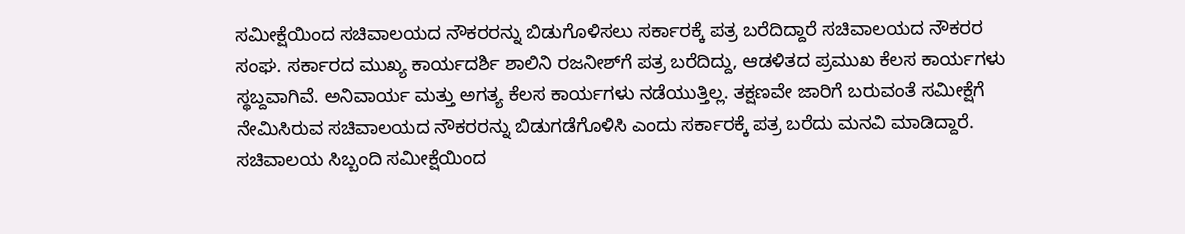ಸಮೀಕ್ಷೆಯಿಂದ ಸಚಿವಾಲಯದ ನೌಕರರನ್ನು ಬಿಡುಗೊಳಿಸಲು ಸರ್ಕಾರಕ್ಕೆ ಪತ್ರ ಬರೆದಿದ್ದಾರೆ ಸಚಿವಾಲಯದ ನೌಕರರ ಸಂಘ. ಸರ್ಕಾರದ ಮುಖ್ಯ ಕಾರ್ಯದರ್ಶಿ ಶಾಲಿನಿ ರಜನೀಶ್‌ಗೆ ಪತ್ರ ಬರೆದಿದ್ದು, ಆಡಳಿತದ ಪ್ರಮುಖ‌ ಕೆಲಸ ಕಾರ್ಯಗಳು‌ ಸ್ಥಬ್ದವಾಗಿವೆ. ಅನಿವಾರ್ಯ ಮತ್ತು ಅಗತ್ಯ ಕೆಲಸ ಕಾರ್ಯಗಳು ನಡೆಯುತ್ತಿಲ್ಲ. ತಕ್ಷಣವೇ ಜಾರಿಗೆ ಬರುವಂತೆ ಸಮೀಕ್ಷೆಗೆ ನೇಮಿಸಿರುವ ಸಚಿವಾಲಯದ ನೌಕರರನ್ನು ಬಿಡುಗಡೆಗೊಳಿಸಿ ಎಂದು ಸರ್ಕಾರಕ್ಕೆ ಪತ್ರ ಬರೆದು‌ ಮನವಿ ಮಾಡಿದ್ದಾರೆ. ಸಚಿವಾಲಯ ಸಿಬ್ಬಂದಿ ಸಮೀಕ್ಷೆಯಿಂದ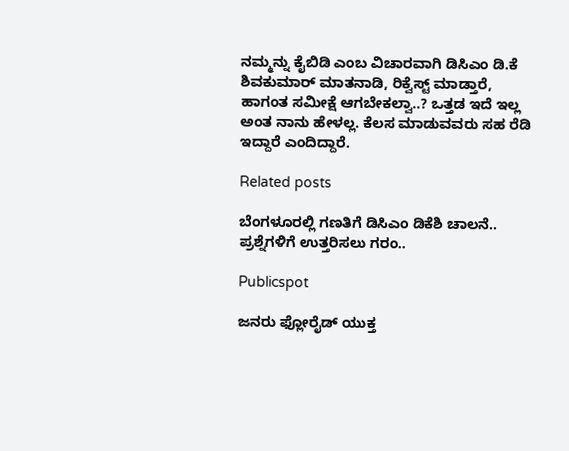ನಮ್ಮನ್ನು ಕೈಬಿಡಿ ಎಂಬ ವಿಚಾರವಾಗಿ ಡಿಸಿಎಂ ಡಿ.ಕೆ ಶಿವಕುಮಾರ್ ಮಾತನಾಡಿ, ರಿಕ್ವೆಸ್ಟ್ ಮಾಡ್ತಾರೆ, ಹಾಗಂತ ಸಮೀಕ್ಷೆ ಆಗಬೇಕಲ್ವಾ..? ಒತ್ತಡ ಇದೆ ಇಲ್ಲ ಅಂತ ನಾನು ಹೇಳಲ್ಲ. ಕೆಲಸ ಮಾಡುವವರು ಸಹ ರೆಡಿ ಇದ್ದಾರೆ ಎಂದಿದ್ದಾರೆ.

Related posts

ಬೆಂಗಳೂರಲ್ಲಿ ಗಣತಿಗೆ ಡಿಸಿಎಂ ಡಿಕೆಶಿ ಚಾಲನೆ.. ಪ್ರಶ್ನೆಗಳಿಗೆ ಉತ್ತರಿಸಲು ಗರಂ..

Publicspot

ಜನರು ಫ್ಲೋರೈಡ್ ಯುಕ್ತ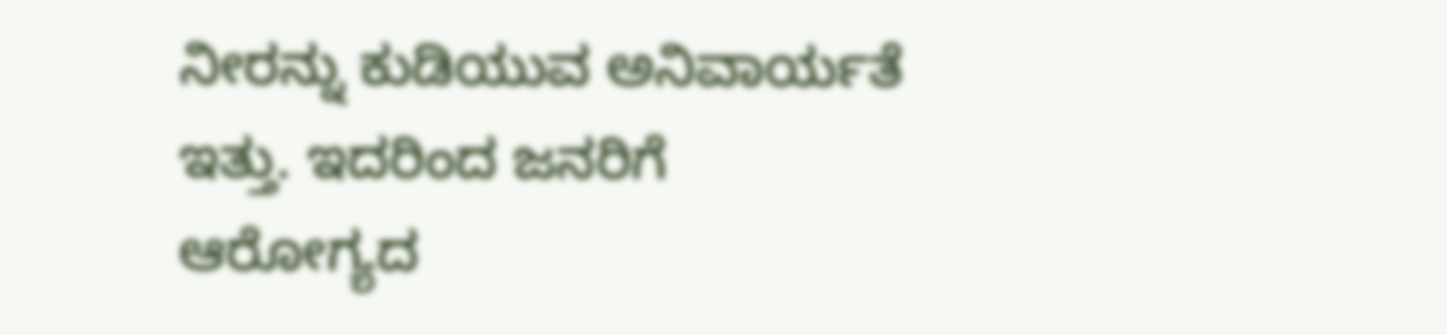ನೀರನ್ನು ಕುಡಿಯುವ ಅನಿವಾರ್ಯತೆ ಇತ್ತು. ಇದರಿಂದ ಜನರಿಗೆ ಆರೋಗ್ಯದ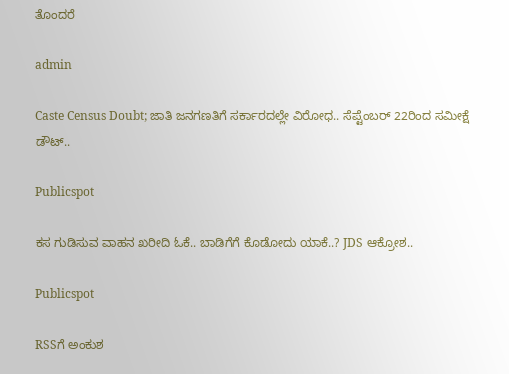ತೊಂದರೆ

admin

Caste Census Doubt; ಜಾತಿ ಜನಗಣತಿಗೆ ಸರ್ಕಾರದಲ್ಲೇ ವಿರೋಧ.. ಸೆಪ್ಟೆಂಬರ್‌ 22ರಿಂದ ಸಮೀಕ್ಷೆ ಡೌಟ್..

Publicspot

ಕಸ ಗುಡಿಸುವ ವಾಹನ ಖರೀದಿ ಓಕೆ.. ಬಾಡಿಗೆಗೆ ಕೊಡೋದು ಯಾಕೆ..? JDS ಆಕ್ರೋಶ..

Publicspot

RSSಗೆ ಅಂಕುಶ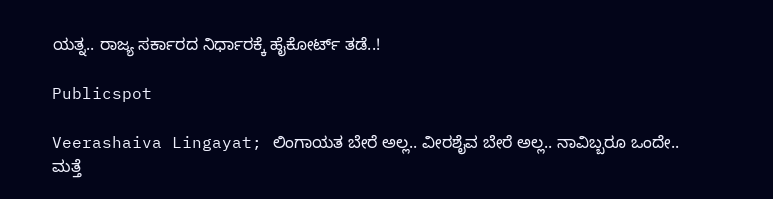ಯತ್ನ.. ರಾಜ್ಯ ಸರ್ಕಾರದ ನಿರ್ಧಾರಕ್ಕೆ ಹೈಕೋರ್ಟ್‌ ತಡೆ..!

Publicspot

Veerashaiva Lingayat; ಲಿಂಗಾಯತ ಬೇರೆ ಅಲ್ಲ.. ವೀರಶೈವ ಬೇರೆ ಅಲ್ಲ.. ನಾವಿಬ್ಬರೂ ಒಂದೇ.. ಮತ್ತೆ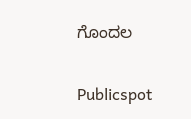ಗೊಂದಲ

Publicspot